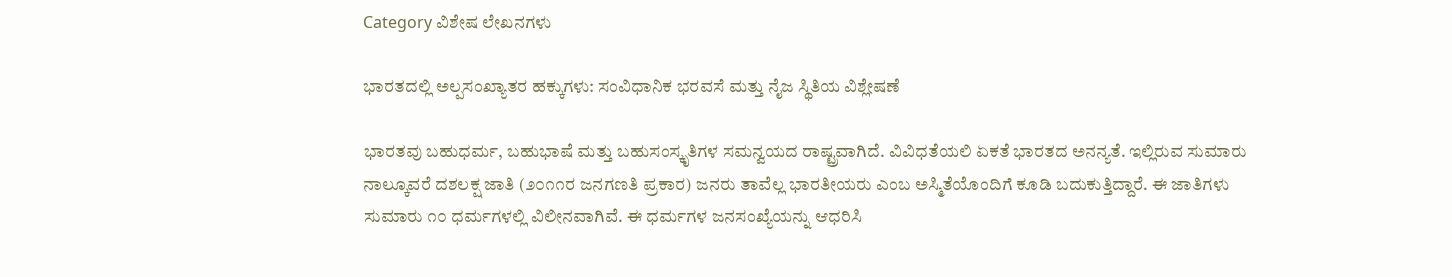Category ವಿಶೇಷ ಲೇಖನಗಳು

ಭಾರತದಲ್ಲಿ ಅಲ್ಪಸಂಖ್ಯಾತರ ಹಕ್ಕುಗಳು: ಸಂವಿಧಾನಿಕ ಭರವಸೆ ಮತ್ತು ನೈಜ ಸ್ಥಿತಿಯ ವಿಶ್ಲೇಷಣೆ

ಭಾರತವು ಬಹುಧರ್ಮ, ಬಹುಭಾಷೆ ಮತ್ತು ಬಹುಸಂಸ್ಕೃತಿಗಳ ಸಮನ್ವಯದ ರಾಷ್ಟ್ರವಾಗಿದೆ. ವಿವಿಧತೆಯಲಿ ಏಕತೆ ಭಾರತದ ಅನನ್ಯತೆ. ಇಲ್ಲಿರುವ ಸುಮಾರು ನಾಲ್ಕೂವರೆ ದಶಲಕ್ಷ ಜಾತಿ (೨೦೧೧ರ ಜನಗಣತಿ ಪ್ರಕಾರ) ಜನರು ತಾವೆಲ್ಲ ಭಾರತೀಯರು ಎಂಬ ಅಸ್ಮಿತೆಯೊಂದಿಗೆ ಕೂಡಿ ಬದುಕುತ್ತಿದ್ದಾರೆ. ಈ ಜಾತಿಗಳು ಸುಮಾರು ೧೦ ಧರ್ಮಗಳಲ್ಲಿ ವಿಲೀನವಾಗಿವೆ. ಈ ಧರ್ಮಗಳ ಜನಸಂಖ್ಯೆಯನ್ನು ಆಧರಿಸಿ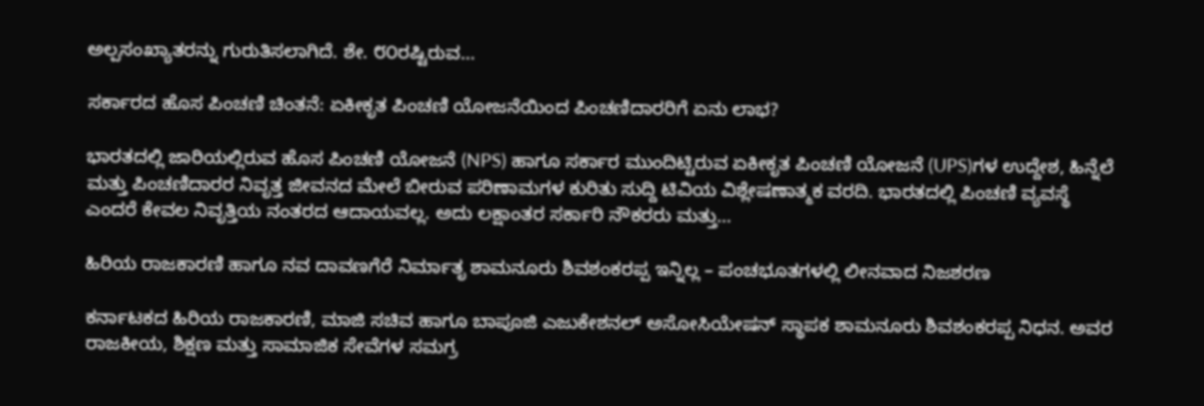ಅಲ್ಪಸಂಖ್ಯಾತರನ್ನು ಗುರುತಿಸಲಾಗಿದೆ. ಶೇ. ೮೦ರಷ್ಟಿರುವ…

ಸರ್ಕಾರದ ಹೊಸ ಪಿಂಚಣಿ ಚಿಂತನೆ: ಏಕೀಕೃತ ಪಿಂಚಣಿ ಯೋಜನೆಯಿಂದ ಪಿಂಚಣಿದಾರರಿಗೆ ಏನು ಲಾಭ?

ಭಾರತದಲ್ಲಿ ಜಾರಿಯಲ್ಲಿರುವ ಹೊಸ ಪಿಂಚಣಿ ಯೋಜನೆ (NPS) ಹಾಗೂ ಸರ್ಕಾರ ಮುಂದಿಟ್ಟಿರುವ ಏಕೀಕೃತ ಪಿಂಚಣಿ ಯೋಜನೆ (UPS)ಗಳ ಉದ್ದೇಶ, ಹಿನ್ನೆಲೆ ಮತ್ತು ಪಿಂಚಣಿದಾರರ ನಿವೃತ್ತ ಜೀವನದ ಮೇಲೆ ಬೀರುವ ಪರಿಣಾಮಗಳ ಕುರಿತು ಸುದ್ದಿ ಟಿವಿಯ ವಿಶ್ಲೇಷಣಾತ್ಮಕ ವರದಿ. ಭಾರತದಲ್ಲಿ ಪಿಂಚಣಿ ವ್ಯವಸ್ಥೆ ಎಂದರೆ ಕೇವಲ ನಿವೃತ್ತಿಯ ನಂತರದ ಆದಾಯವಲ್ಲ. ಅದು ಲಕ್ಷಾಂತರ ಸರ್ಕಾರಿ ನೌಕರರು ಮತ್ತು…

ಹಿರಿಯ ರಾಜಕಾರಣಿ ಹಾಗೂ ನವ ದಾವಣಗೆರೆ ನಿರ್ಮಾತೃ ಶಾಮನೂರು ಶಿವಶಂಕರಪ್ಪ ಇನ್ನಿಲ್ಲ – ಪಂಚಭೂತಗಳಲ್ಲಿ ಲೀನವಾದ ನಿಜಶರಣ

ಕರ್ನಾಟಕದ ಹಿರಿಯ ರಾಜಕಾರಣಿ, ಮಾಜಿ ಸಚಿವ ಹಾಗೂ ಬಾಪೂಜಿ ಎಜುಕೇಶನಲ್ ಅಸೋಸಿಯೇಷನ್ ಸ್ಥಾಪಕ ಶಾಮನೂರು ಶಿವಶಂಕರಪ್ಪ ನಿಧನ. ಅವರ ರಾಜಕೀಯ, ಶಿಕ್ಷಣ ಮತ್ತು ಸಾಮಾಜಿಕ ಸೇವೆಗಳ ಸಮಗ್ರ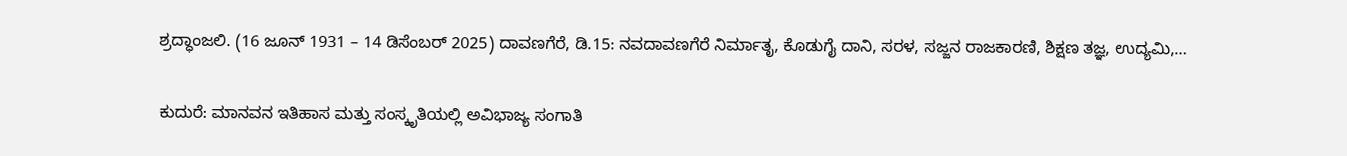ಶ್ರದ್ಧಾಂಜಲಿ. (16 ಜೂನ್ 1931 – 14 ಡಿಸೆಂಬರ್ 2025) ದಾವಣಗೆರೆ, ಡಿ.15: ನವದಾವಣಗೆರೆ ನಿರ್ಮಾತೃ, ಕೊಡುಗೈ ದಾನಿ, ಸರಳ, ಸಜ್ಜನ ರಾಜಕಾರಣಿ, ಶಿಕ್ಷಣ ತಜ್ಞ, ಉದ್ಯಮಿ,…

ಕುದುರೆ: ಮಾನವನ ಇತಿಹಾಸ ಮತ್ತು ಸಂಸ್ಕೃತಿಯಲ್ಲಿ ಅವಿಭಾಜ್ಯ ಸಂಗಾತಿ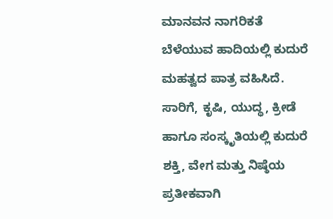ಮಾನವನ ನಾಗರಿಕತೆ ಬೆಳೆಯುವ ಹಾದಿಯಲ್ಲಿ ಕುದುರೆ ಮಹತ್ವದ ಪಾತ್ರ ವಹಿಸಿದೆ. ಸಾರಿಗೆ, ಕೃಷಿ, ಯುದ್ಧ, ಕ್ರೀಡೆ ಹಾಗೂ ಸಂಸ್ಕೃತಿಯಲ್ಲಿ ಕುದುರೆ ಶಕ್ತಿ, ವೇಗ ಮತ್ತು ನಿಷ್ಠೆಯ ಪ್ರತೀಕವಾಗಿ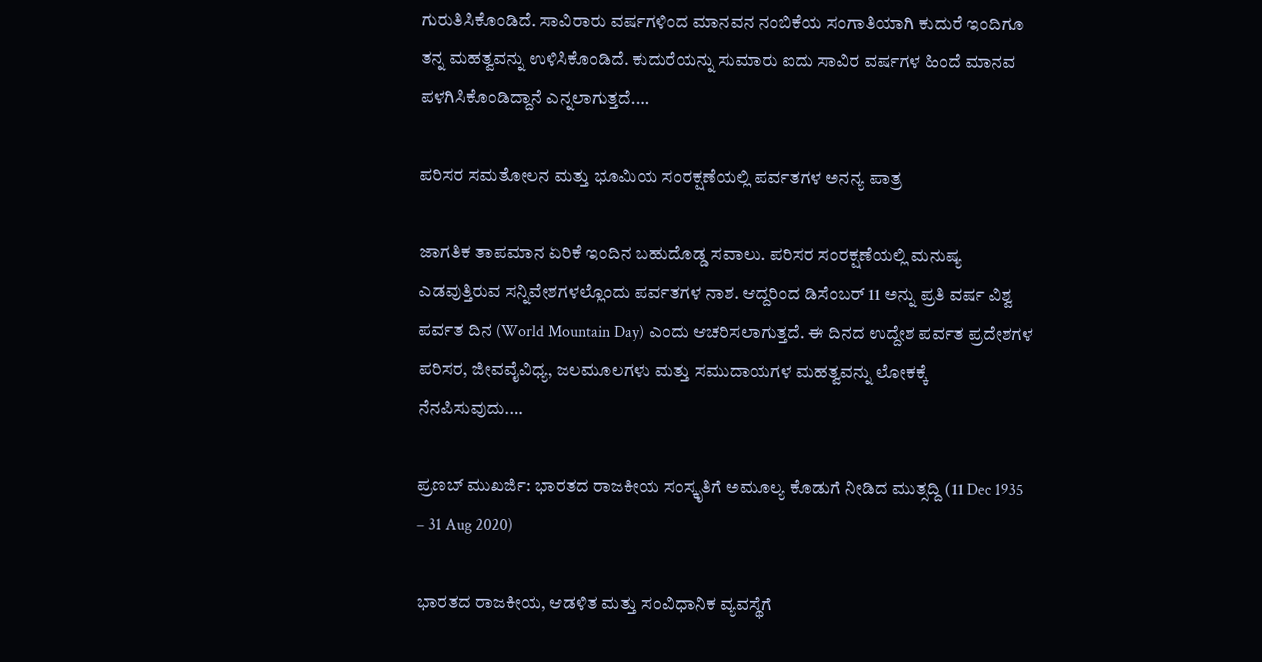ಗುರುತಿಸಿಕೊಂಡಿದೆ. ಸಾವಿರಾರು ವರ್ಷಗಳಿಂದ ಮಾನವನ ನಂಬಿಕೆಯ ಸಂಗಾತಿಯಾಗಿ ಕುದುರೆ ಇಂದಿಗೂ ತನ್ನ ಮಹತ್ವವನ್ನು ಉಳಿಸಿಕೊಂಡಿದೆ. ಕುದುರೆಯನ್ನು ಸುಮಾರು ಐದು ಸಾವಿರ ವರ್ಷಗಳ ಹಿಂದೆ ಮಾನವ ಪಳಗಿಸಿಕೊಂಡಿದ್ದಾನೆ ಎನ್ನಲಾಗುತ್ತದೆ.…

ಪರಿಸರ ಸಮತೋಲನ ಮತ್ತು ಭೂಮಿಯ ಸಂರಕ್ಷಣೆಯಲ್ಲಿ ಪರ್ವತಗಳ ಅನನ್ಯ ಪಾತ್ರ

ಜಾಗತಿಕ ತಾಪಮಾನ ಏರಿಕೆ ಇಂದಿನ ಬಹುದೊಡ್ಡ ಸವಾಲು. ಪರಿಸರ ಸಂರಕ್ಷಣೆಯಲ್ಲಿ ಮನುಷ್ಯ ಎಡವುತ್ತಿರುವ ಸನ್ನಿವೇಶಗಳಲ್ಲೊಂದು ಪರ್ವತಗಳ ನಾಶ. ಆದ್ದರಿಂದ ಡಿಸೆಂಬರ್ 11 ಅನ್ನು ಪ್ರತಿ ವರ್ಷ ವಿಶ್ವ ಪರ್ವತ ದಿನ (World Mountain Day) ಎಂದು ಆಚರಿಸಲಾಗುತ್ತದೆ. ಈ ದಿನದ ಉದ್ದೇಶ ಪರ್ವತ ಪ್ರದೇಶಗಳ ಪರಿಸರ, ಜೀವವೈವಿಧ್ಯ, ಜಲಮೂಲಗಳು ಮತ್ತು ಸಮುದಾಯಗಳ ಮಹತ್ವವನ್ನು ಲೋಕಕ್ಕೆ ನೆನಪಿಸುವುದು.…

ಪ್ರಣಬ್ ಮುಖರ್ಜಿ: ಭಾರತದ ರಾಜಕೀಯ ಸಂಸ್ಕೃತಿಗೆ ಅಮೂಲ್ಯ ಕೊಡುಗೆ ನೀಡಿದ ಮುತ್ಸದ್ದಿ (11 Dec 1935 – 31 Aug 2020)

ಭಾರತದ ರಾಜಕೀಯ, ಆಡಳಿತ ಮತ್ತು ಸಂವಿಧಾನಿಕ ವ್ಯವಸ್ಥೆಗೆ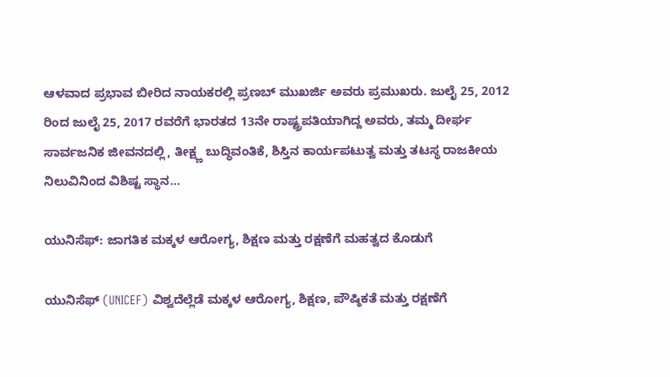ಆಳವಾದ ಪ್ರಭಾವ ಬೀರಿದ ನಾಯಕರಲ್ಲಿ ಪ್ರಣಬ್ ಮುಖರ್ಜಿ ಅವರು ಪ್ರಮುಖರು. ಜುಲೈ 25, 2012 ರಿಂದ ಜುಲೈ 25, 2017 ರವರೆಗೆ ಭಾರತದ 13ನೇ ರಾಷ್ಟ್ರಪತಿಯಾಗಿದ್ದ ಅವರು, ತಮ್ಮ ದೀರ್ಘ ಸಾರ್ವಜನಿಕ ಜೀವನದಲ್ಲಿ, ತೀಕ್ಷ್ಣ ಬುದ್ಧಿವಂತಿಕೆ, ಶಿಸ್ತಿನ ಕಾರ್ಯಪಟುತ್ವ ಮತ್ತು ತಟಸ್ಥ ರಾಜಕೀಯ ನಿಲುವಿನಿಂದ ವಿಶಿಷ್ಟ ಸ್ಥಾನ…

ಯುನಿಸೆಫ್: ಜಾಗತಿಕ ಮಕ್ಕಳ ಆರೋಗ್ಯ, ಶಿಕ್ಷಣ ಮತ್ತು ರಕ್ಷಣೆಗೆ ಮಹತ್ವದ ಕೊಡುಗೆ

ಯುನಿಸೆಫ್ (UNICEF) ವಿಶ್ವದೆಲ್ಲೆಡೆ ಮಕ್ಕಳ ಆರೋಗ್ಯ, ಶಿಕ್ಷಣ, ಪೌಷ್ಠಿಕತೆ ಮತ್ತು ರಕ್ಷಣೆಗೆ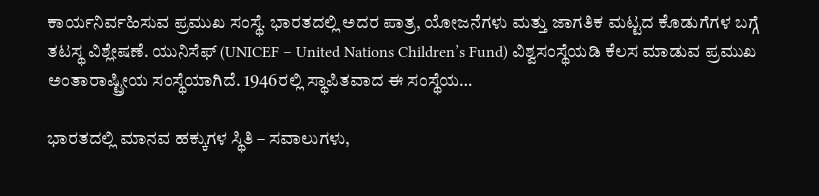ಕಾರ್ಯನಿರ್ವಹಿಸುವ ಪ್ರಮುಖ ಸಂಸ್ಥೆ. ಭಾರತದಲ್ಲಿ ಅದರ ಪಾತ್ರ, ಯೋಜನೆಗಳು ಮತ್ತು ಜಾಗತಿಕ ಮಟ್ಟದ ಕೊಡುಗೆಗಳ ಬಗ್ಗೆ ತಟಸ್ಥ ವಿಶ್ಲೇಷಣೆ. ಯುನಿಸೆಫ್ (UNICEF – United Nations Children’s Fund) ವಿಶ್ವಸಂಸ್ಥೆಯಡಿ ಕೆಲಸ ಮಾಡುವ ಪ್ರಮುಖ ಅಂತಾರಾಷ್ಟ್ರೀಯ ಸಂಸ್ಥೆಯಾಗಿದೆ. 1946ರಲ್ಲಿ ಸ್ಥಾಪಿತವಾದ ಈ ಸಂಸ್ಥೆಯ…

ಭಾರತದಲ್ಲಿ ಮಾನವ ಹಕ್ಕುಗಳ ಸ್ಥಿತಿ – ಸವಾಲುಗಳು,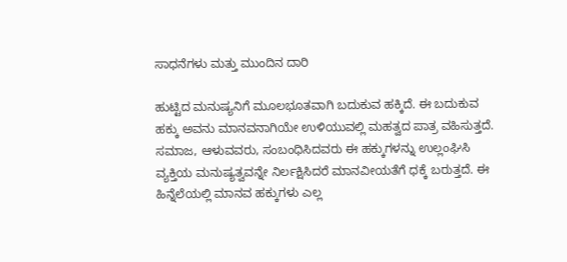ಸಾಧನೆಗಳು ಮತ್ತು ಮುಂದಿನ ದಾರಿ

ಹುಟ್ಟಿದ ಮನುಷ್ಯನಿಗೆ ಮೂಲಭೂತವಾಗಿ ಬದುಕುವ ಹಕ್ಕಿದೆ. ಈ ಬದುಕುವ ಹಕ್ಕು ಅವನು ಮಾನವನಾಗಿಯೇ ಉಳಿಯುವಲ್ಲಿ ಮಹತ್ವದ ಪಾತ್ರ ವಹಿಸುತ್ತದೆ. ಸಮಾಜ, ಆಳುವವರು, ಸಂಬಂಧಿಸಿದವರು ಈ ಹಕ್ಕುಗಳನ್ನು ಉಲ್ಲಂಘಿಸಿ ವ್ಯಕ್ತಿಯ ಮನುಷ್ಯತ್ವವನ್ನೇ ನಿರ್ಲಕ್ಷಿಸಿದರೆ ಮಾನವೀಯತೆಗೆ ಧಕ್ಕೆ ಬರುತ್ತದೆ. ಈ ಹಿನ್ನೆಲೆಯಲ್ಲಿ ಮಾನವ ಹಕ್ಕುಗಳು ಎಲ್ಲ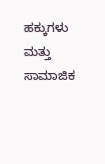ಹಕ್ಕುಗಳು ಮತ್ತು ಸಾಮಾಜಿಕ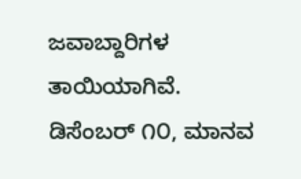ಜವಾಬ್ದಾರಿಗಳ ತಾಯಿಯಾಗಿವೆ. ಡಿಸೆಂಬರ್ ೧೦, ಮಾನವ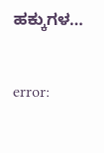ಹಕ್ಕುಗಳ…

error: